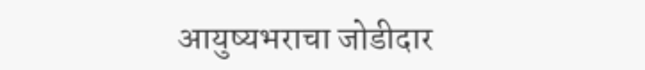आयुष्यभराचा जोडीदार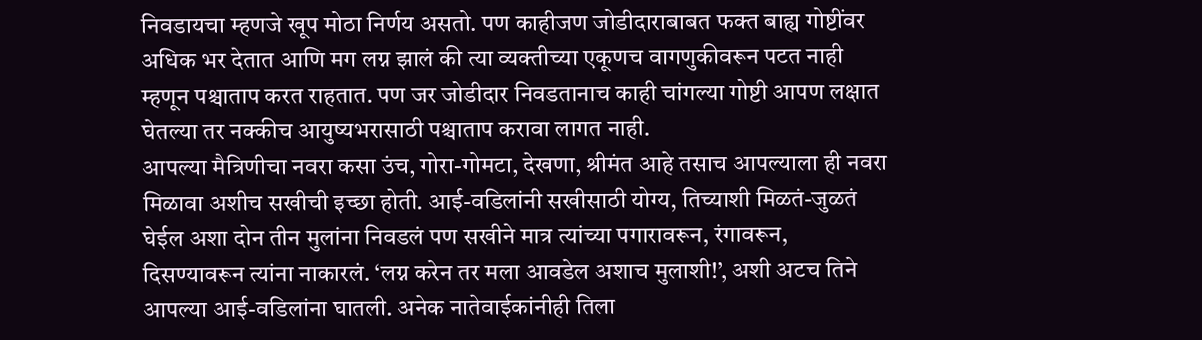निवडायचा म्हणजे खूप मोठा निर्णय असतो. पण काहीजण जोडीदाराबाबत फक्त बाह्य गोष्टींवर अधिक भर देतात आणि मग लग्न झालं की त्या व्यक्तीच्या एकूणच वागणुकीवरून पटत नाही म्हणून पश्चाताप करत राहतात. पण जर जोडीदार निवडतानाच काही चांगल्या गोष्टी आपण लक्षात घेतल्या तर नक्कीच आयुष्यभरासाठी पश्चाताप करावा लागत नाही.
आपल्या मैत्रिणीचा नवरा कसा उंच, गोरा-गोमटा, देखणा, श्रीमंत आहे तसाच आपल्याला ही नवरा मिळावा अशीच सखीची इच्छा होती. आई-वडिलांनी सखीसाठी योग्य, तिच्याशी मिळतं-जुळतं घेईल अशा दोन तीन मुलांना निवडलं पण सखीने मात्र त्यांच्या पगारावरून, रंगावरून, दिसण्यावरून त्यांना नाकारलं. ‘लग्न करेन तर मला आवडेल अशाच मुलाशी!’, अशी अटच तिने आपल्या आई-वडिलांना घातली. अनेक नातेवाईकांनीही तिला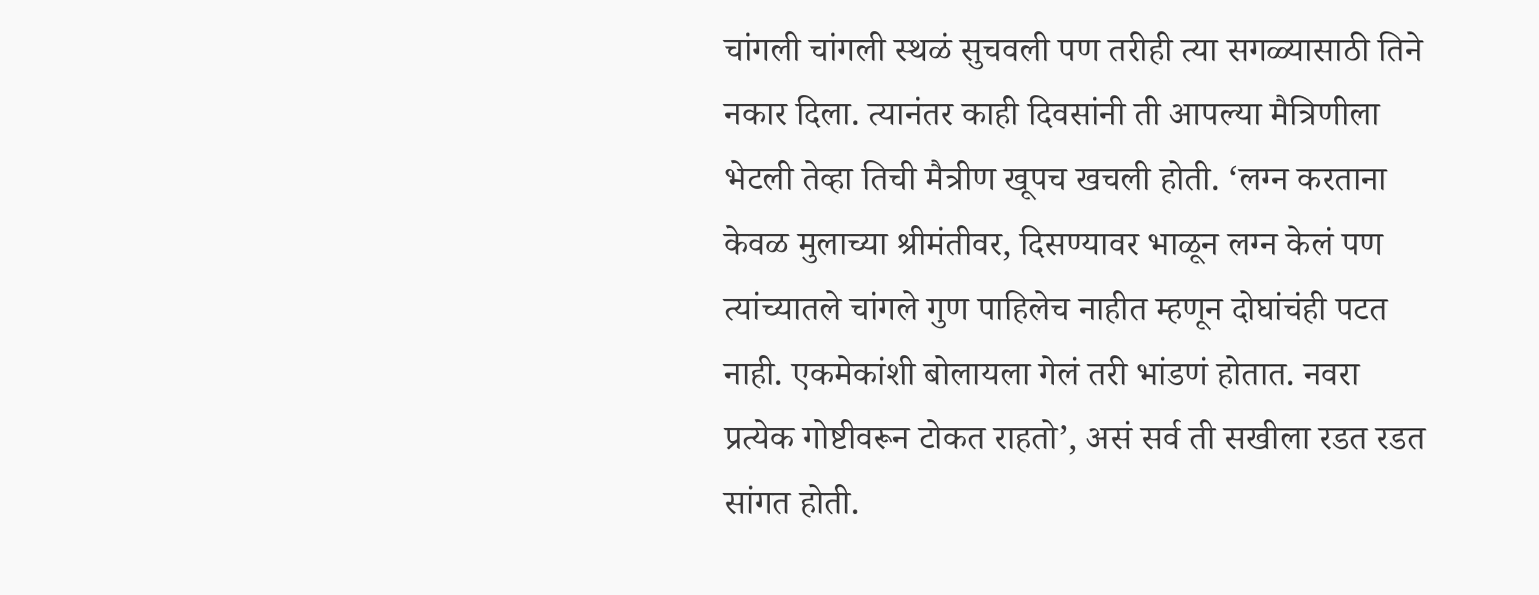चांगली चांगली स्थळं सुचवली पण तरीही त्या सगळ्यासाठी तिने नकार दिला. त्यानंतर काही दिवसांनी ती आपल्या मैत्रिणीला भेटली तेव्हा तिची मैत्रीण खूपच खचली होती. ‘लग्न करताना केवळ मुलाच्या श्रीमंतीवर, दिसण्यावर भाळून लग्न केलं पण त्यांच्यातले चांगले गुण पाहिलेच नाहीत म्हणून दोघांचंही पटत नाही. एकमेकांशी बोलायला गेलं तरी भांडणं होतात. नवरा प्रत्येक गोष्टीवरून टोकत राहतो’, असं सर्व ती सखीला रडत रडत सांगत होती.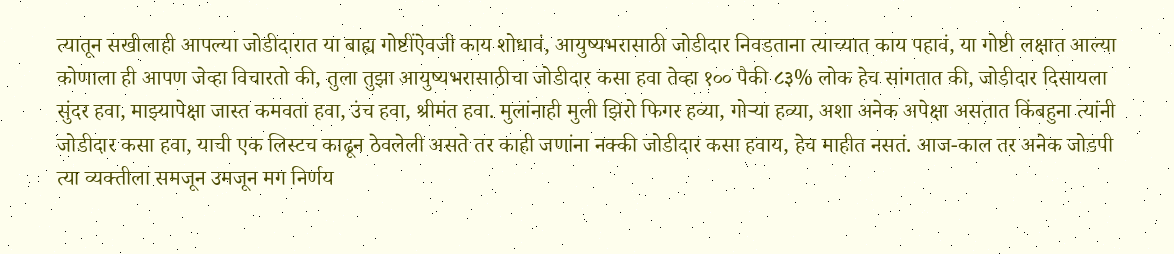त्यातून सखीलाही आपल्या जोडीदारात या बाह्य गोष्टींऐवजी काय शोधावं, आयुष्यभरासाठी जोडीदार निवडताना त्याच्यात काय पहावं, या गोष्टी लक्षात आल्या
कोणाला ही आपण जेव्हा विचारतो की, तुला तुझा आयुष्यभरासाठीचा जोडीदार कसा हवा तेव्हा १०० पैकी ८३% लोक हेच सांगतात की, जोडीदार दिसायला सुंदर हवा, माझ्यापेक्षा जास्त कमवता हवा, उंच हवा, श्रीमंत हवा. मुलांनाही मुली झिरो फिगर हव्या, गोऱ्या हव्या, अशा अनेक अपेक्षा असतात किंबहुना त्यांनी जोडीदार कसा हवा, याची एक लिस्टच काढून ठेवलेली असते तर काही जणांना नक्की जोडीदार कसा हवाय, हेच माहीत नसतं. आज-काल तर अनेक जोडपी त्या व्यक्तीला समजून उमजून मग निर्णय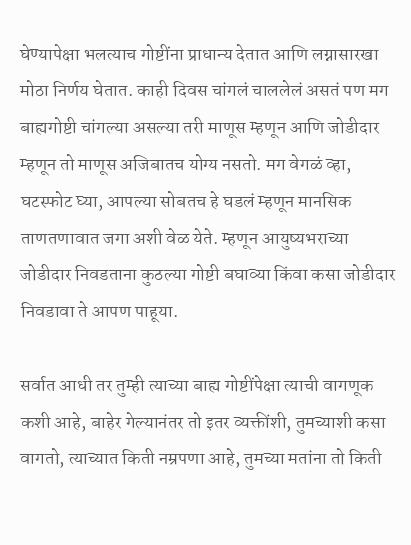घेण्यापेक्षा भलत्याच गोष्टींना प्राधान्य देतात आणि लग्नासारखा मोठा निर्णय घेतात. काही दिवस चांगलं चाललेलं असतं पण मग बाह्यगोष्टी चांगल्या असल्या तरी माणूस म्हणून आणि जोडीदार म्हणून तो माणूस अजिबातच योग्य नसतो. मग वेगळं व्हा, घटस्फोट घ्या, आपल्या सोबतच हे घडलं म्हणून मानसिक ताणतणावात जगा अशी वेळ येते. म्हणून आयुष्यभराच्या जोडीदार निवडताना कुठल्या गोष्टी बघाव्या किंवा कसा जोडीदार निवडावा ते आपण पाहूया.

सर्वात आधी तर तुम्ही त्याच्या बाह्य गोष्टींपेक्षा त्याची वागणूक कशी आहे, बाहेर गेल्यानंतर तो इतर व्यक्तींशी, तुमच्याशी कसा वागतो, त्याच्यात किती नम्रपणा आहे, तुमच्या मतांना तो किती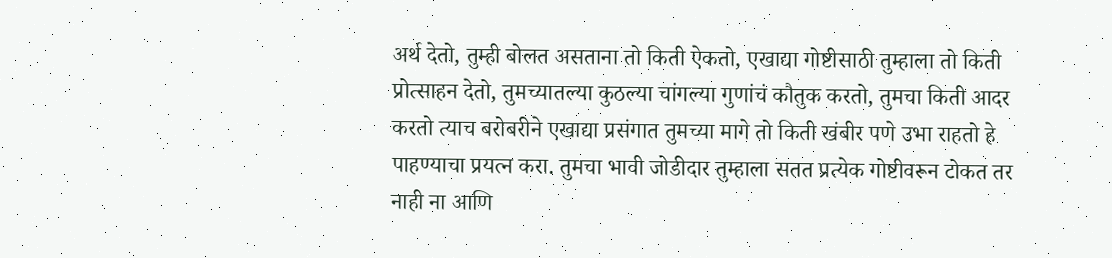अर्थ देतो, तुम्ही बोलत असताना तो किती ऐकतो, एखाद्या गोष्टीसाठी तुम्हाला तो किती प्रोत्साहन देतो, तुमच्यातल्या कुठल्या चांगल्या गुणांचं कौतुक करतो, तुमचा किती आदर करतो त्याच बरोबरीने एखाद्या प्रसंगात तुमच्या मागे तो किती खंबीर पणे उभा राहतो हे पाहण्याचा प्रयत्न करा. तुमचा भावी जोडीदार तुम्हाला सतत प्रत्येक गोष्टीवरून टोकत तर नाही ना आणि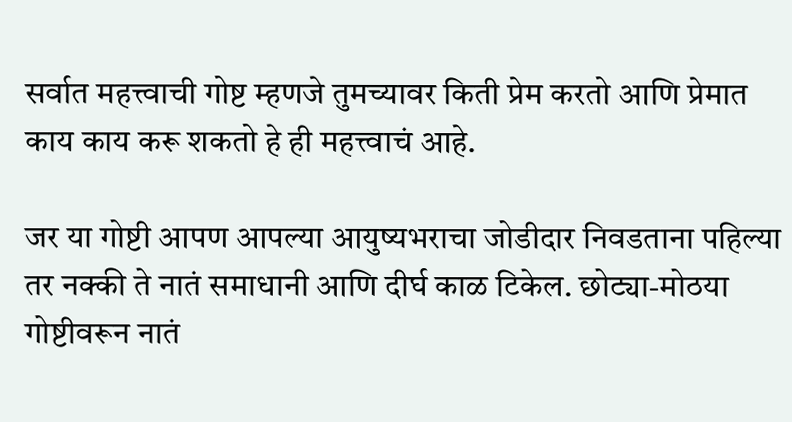सर्वात महत्त्वाची गोष्ट म्हणजे तुमच्यावर किती प्रेम करतो आणि प्रेमात काय काय करू शकतो हे ही महत्त्वाचं आहे.

जर या गोष्टी आपण आपल्या आयुष्यभराचा जोडीदार निवडताना पहिल्या तर नक्की ते नातं समाधानी आणि दीर्घ काळ टिकेल. छोट्या-मोठया गोष्टीवरून नातं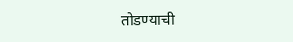तोडण्याची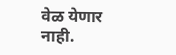वेळ येणार नाही.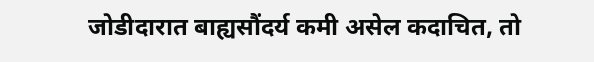जोडीदारात बाह्यसौंदर्य कमी असेल कदाचित, तो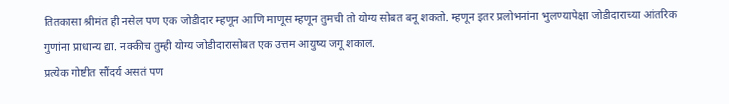तितकासा श्रीमंत ही नसेल पण एक जोडीदार म्हणून आणि माणूस म्हणून तुमची तो योग्य सोबत बनू शकतो. म्हणून इतर प्रलोभनांना भुलण्यापेक्षा जोडीदाराच्या आंतरिक गुणांना प्राधान्य द्या. नक्कीच तुम्ही योग्य जोडीदारासोबत एक उत्तम आयुष्य जगू शकाल.
प्रत्येक गोष्टीत सौंदर्य असतं पण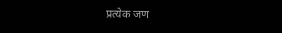प्रत्येक जण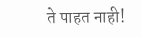ते पाहत नाही!